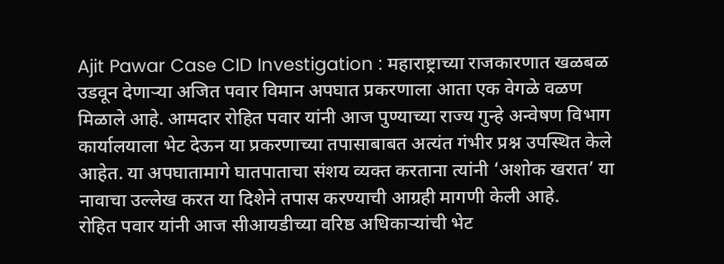Ajit Pawar Case CID Investigation : महाराष्ट्राच्या राजकारणात खळबळ उडवून देणाऱ्या अजित पवार विमान अपघात प्रकरणाला आता एक वेगळे वळण मिळाले आहे. आमदार रोहित पवार यांनी आज पुण्याच्या राज्य गुन्हे अन्वेषण विभाग कार्यालयाला भेट देऊन या प्रकरणाच्या तपासाबाबत अत्यंत गंभीर प्रश्न उपस्थित केले आहेत. या अपघातामागे घातपाताचा संशय व्यक्त करताना त्यांनी ‘अशोक खरात’ या नावाचा उल्लेख करत या दिशेने तपास करण्याची आग्रही मागणी केली आहे.
रोहित पवार यांनी आज सीआयडीच्या वरिष्ठ अधिकाऱ्यांची भेट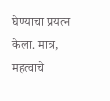घेण्याचा प्रयत्न केला. मात्र, महत्वाचे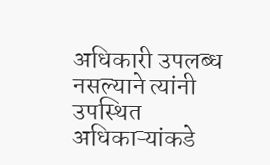अधिकारी उपलब्ध नसल्याने त्यांनी उपस्थित अधिकाऱ्यांकडे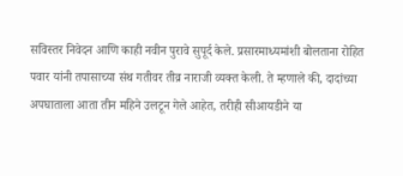सविस्तर निवेदन आणि काही नवीन पुरावे सुपूर्द केले. प्रसारमाध्यमांशी बोलताना रोहित पवार यांनी तपासाच्या संथ गतीवर तीव्र नाराजी व्यक्त केली. ते म्हणाले की, दादांच्या अपघाताला आता तीन महिने उलटून गेले आहेत, तरीही सीआयडीने या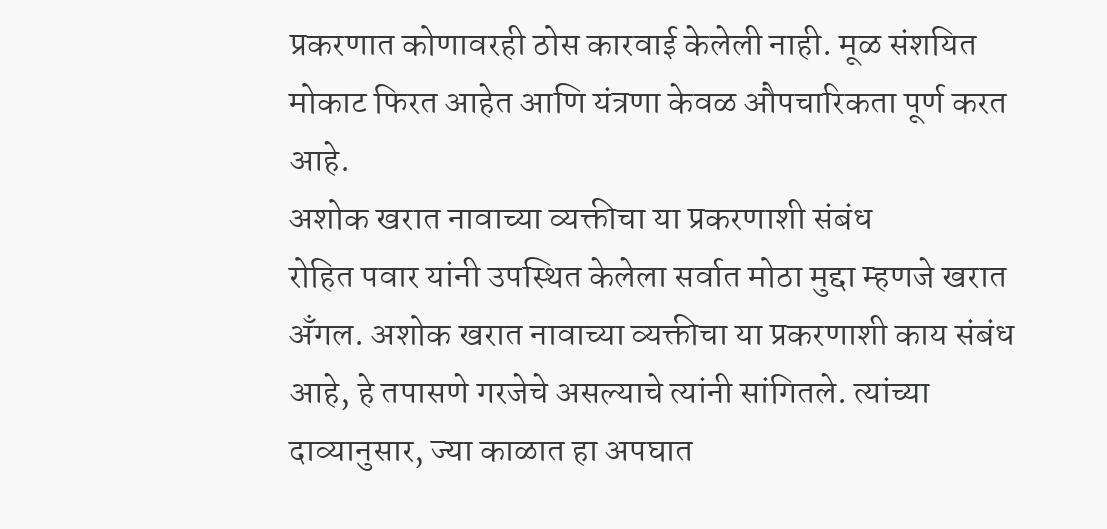प्रकरणात कोणावरही ठोस कारवाई केलेली नाही. मूळ संशयित मोकाट फिरत आहेत आणि यंत्रणा केवळ औपचारिकता पूर्ण करत आहे.
अशोक खरात नावाच्या व्यक्तीचा या प्रकरणाशी संबंध
रोहित पवार यांनी उपस्थित केलेला सर्वात मोठा मुद्दा म्हणजे खरात अँगल. अशोक खरात नावाच्या व्यक्तीचा या प्रकरणाशी काय संबंध आहे, हे तपासणे गरजेचे असल्याचे त्यांनी सांगितले. त्यांच्या दाव्यानुसार, ज्या काळात हा अपघात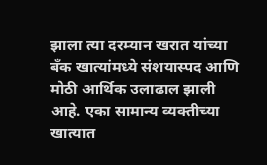झाला त्या दरम्यान खरात यांच्या बँक खात्यांमध्ये संशयास्पद आणि मोठी आर्थिक उलाढाल झाली आहे. एका सामान्य व्यक्तीच्या खात्यात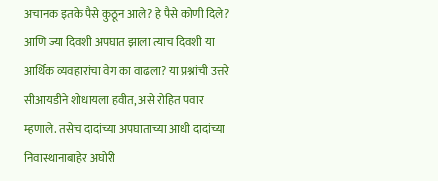अचानक इतके पैसे कुठून आले? हे पैसे कोणी दिले? आणि ज्या दिवशी अपघात झाला त्याच दिवशी या आर्थिक व्यवहारांचा वेग का वाढला? या प्रश्नांची उत्तरे सीआयडीने शोधायला हवीत, असे रोहित पवार म्हणाले. तसेच दादांच्या अपघाताच्या आधी दादांच्या निवास्थानाबाहेर अघोरी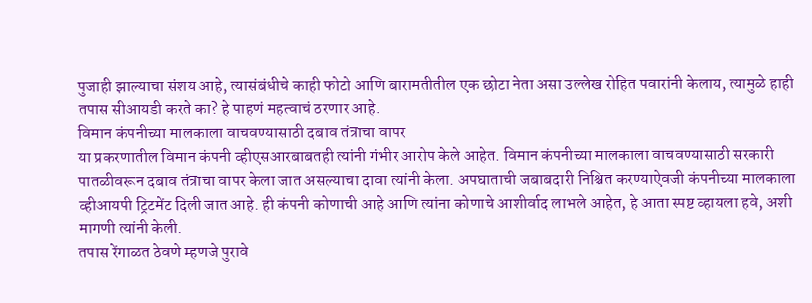पुजाही झाल्याचा संशय आहे, त्यासंबंधीचे काही फोटो आणि बारामतीतील एक छोटा नेता असा उल्लेख रोहित पवारांनी केलाय, त्यामुळे हाही तपास सीआयडी करते का? हे पाहणं महत्वाचं ठरणार आहे.
विमान कंपनीच्या मालकाला वाचवण्यासाठी दबाव तंत्राचा वापर
या प्रकरणातील विमान कंपनी व्हीएसआरबाबतही त्यांनी गंभीर आरोप केले आहेत. विमान कंपनीच्या मालकाला वाचवण्यासाठी सरकारी पातळीवरून दबाव तंत्राचा वापर केला जात असल्याचा दावा त्यांनी केला. अपघाताची जबाबदारी निश्चित करण्याऐवजी कंपनीच्या मालकाला व्हीआयपी ट्रिटमेंट दिली जात आहे. ही कंपनी कोणाची आहे आणि त्यांना कोणाचे आशीर्वाद लाभले आहेत, हे आता स्पष्ट व्हायला हवे, अशी मागणी त्यांनी केली.
तपास रेंगाळत ठेवणे म्हणजे पुरावे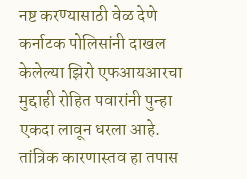नष्ट करण्यासाठी वेळ देणे
कर्नाटक पोलिसांनी दाखल केलेल्या झिरो एफआयआरचा मुद्दाही रोहित पवारांनी पुन्हा एकदा लावून धरला आहे. तांत्रिक कारणास्तव हा तपास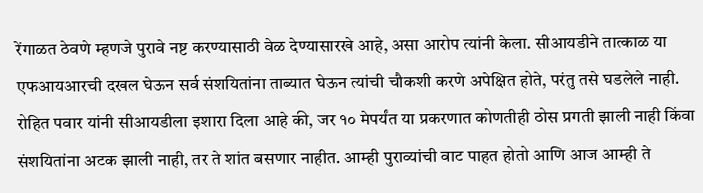रेंगाळत ठेवणे म्हणजे पुरावे नष्ट करण्यासाठी वेळ देण्यासारखे आहे, असा आरोप त्यांनी केला. सीआयडीने तात्काळ या एफआयआरची दखल घेऊन सर्व संशयितांना ताब्यात घेऊन त्यांची चौकशी करणे अपेक्षित होते, परंतु तसे घडलेले नाही. रोहित पवार यांनी सीआयडीला इशारा दिला आहे की, जर १० मेपर्यंत या प्रकरणात कोणतीही ठोस प्रगती झाली नाही किंवा संशयितांना अटक झाली नाही, तर ते शांत बसणार नाहीत. आम्ही पुराव्यांची वाट पाहत होतो आणि आज आम्ही ते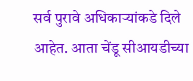सर्व पुरावे अधिकाऱ्यांकडे दिले आहेत. आता चेंडू सीआयडीच्या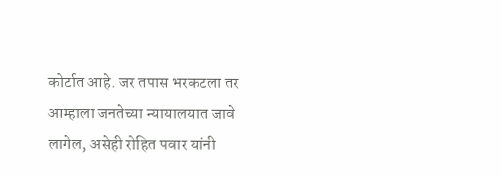कोर्टात आहे. जर तपास भरकटला तर आम्हाला जनतेच्या न्यायालयात जावे लागेल, असेही रोहित पवार यांनी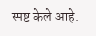स्पष्ट केले आहे.